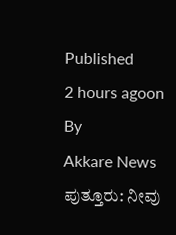Published
2 hours agoon
By
Akkare News
ಪುತ್ತೂರು: ನೀವು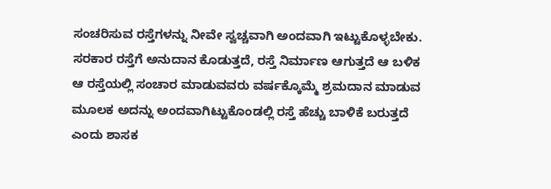ಸಂಚರಿಸುವ ರಸ್ತೆಗಳನ್ನು ನೀವೇ ಸ್ವಚ್ಚವಾಗಿ ಅಂದವಾಗಿ ಇಟ್ಟುಕೊಳ್ಳಬೇಕು. ಸರಕಾರ ರಸ್ತೆಗೆ ಅನುದಾನ ಕೊಡುತ್ತದೆ, ರಸ್ತೆ ನಿರ್ಮಾಣ ಆಗುತ್ತದೆ ಆ ಬಳಿಕ ಆ ರಸ್ತೆಯಲ್ಲಿ ಸಂಚಾರ ಮಾಡುವವರು ವರ್ಷಕ್ಕೊಮ್ಮೆ ಶ್ರಮದಾನ ಮಾಡುವ ಮೂಲಕ ಅದನ್ನು ಅಂದವಾಗಿಟ್ಟುಕೊಂಡಲ್ಲಿ ರಸ್ತೆ ಹೆಚ್ಚು ಬಾಳಿಕೆ ಬರುತ್ತದೆ ಎಂದು ಶಾಸಕ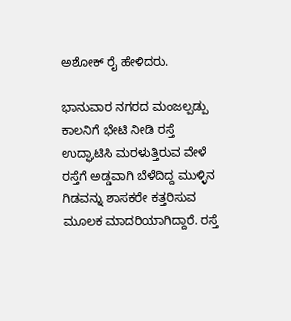ಅಶೋಕ್ ರೈ ಹೇಳಿದರು.

ಭಾನುವಾರ ನಗರದ ಮಂಜಲ್ಪಡ್ಪು ಕಾಲನಿಗೆ ಭೇಟಿ ನೀಡಿ ರಸ್ತೆ ಉದ್ಘಾಟಿಸಿ ಮರಳುತ್ತಿರುವ ವೇಳೆ ರಸ್ತೆಗೆ ಅಡ್ಡವಾಗಿ ಬೆಳೆದಿದ್ದ ಮುಳ್ಳಿನ ಗಿಡವನ್ನು ಶಾಸಕರೇ ಕತ್ತರಿಸುವ ಮೂಲಕ ಮಾದರಿಯಾಗಿದ್ದಾರೆ. ರಸ್ತೆ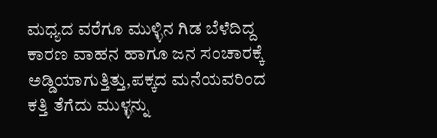ಮಧ್ಯದ ವರೆಗೂ ಮುಳ್ಳಿನ ಗಿಡ ಬೆಳೆದಿದ್ದ ಕಾರಣ ವಾಹನ ಹಾಗೂ ಜನ ಸಂಚಾರಕ್ಕೆ ಅಡ್ಡಿಯಾಗುತ್ತಿತ್ತು,ಪಕ್ಕದ ಮನೆಯವರಿಂದ ಕತ್ತಿ ತೆಗೆದು ಮುಳ್ಳನ್ನು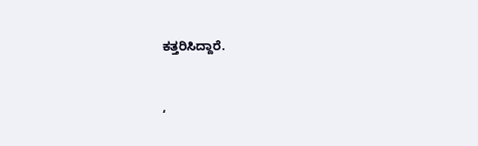ಕತ್ತರಿಸಿದ್ದಾರೆ.


‘